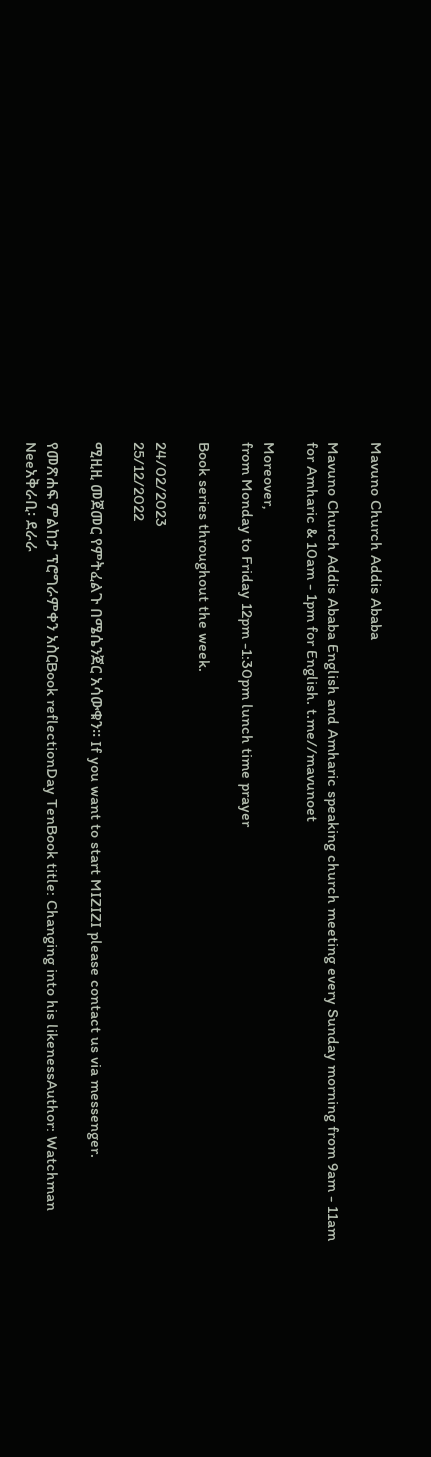Mavuno Church Addis Ababa

Mavuno Church Addis Ababa English and Amharic speaking church meeting every Sunday morning from 9am - 11am for Amharic & 10am - 1pm for English. t.me//mavunoet

Moreover,
from Monday to Friday 12pm -1:30pm lunch time prayer

Book series throughout the week.

24/02/2023
25/12/2022

ሚዚዚ መጀመር የምትፈልጉ በሜሴንጀር አሳውቁን። If you want to start MIZIZI please contact us via messenger.

የመጽሐፍ ምልከታ ፕሮግራምቀን አስርBook reflectionDay TenBook title: Changing into his likenessAuthor: Watchman Neeአቅራቢ፡ ደራራ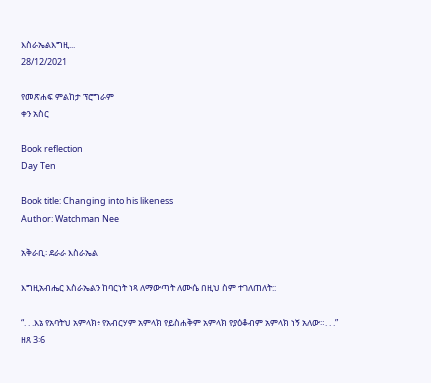እስራኤልእግዚ...
28/12/2021

የመጽሐፍ ምልከታ ፕሮግራም
ቀን አስር

Book reflection
Day Ten

Book title: Changing into his likeness
Author: Watchman Nee

አቅራቢ፡ ደራራ እስራኤል

እግዚአብሔር እስራኤልን ከባርነት ነጻ ለማውጣት ለሙሴ በዚህ ስም ተገለጠለት::

“. . .እኔ የአባትህ አምላክ፥ የአብርሃም አምላክ የይስሐቅም አምላክ የያዕቆብም አምላክ ነኝ አለው።. . .”
ዘጸ 3፡6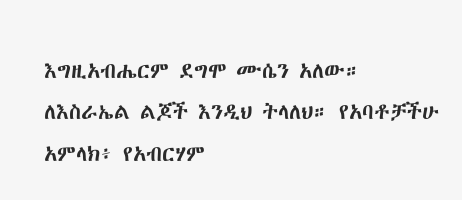እግዚአብሔርም ደግሞ ሙሴን አለው። ለእስራኤል ልጆች እንዲህ ትላለህ። የአባቶቻችሁ አምላክ፥ የአብርሃም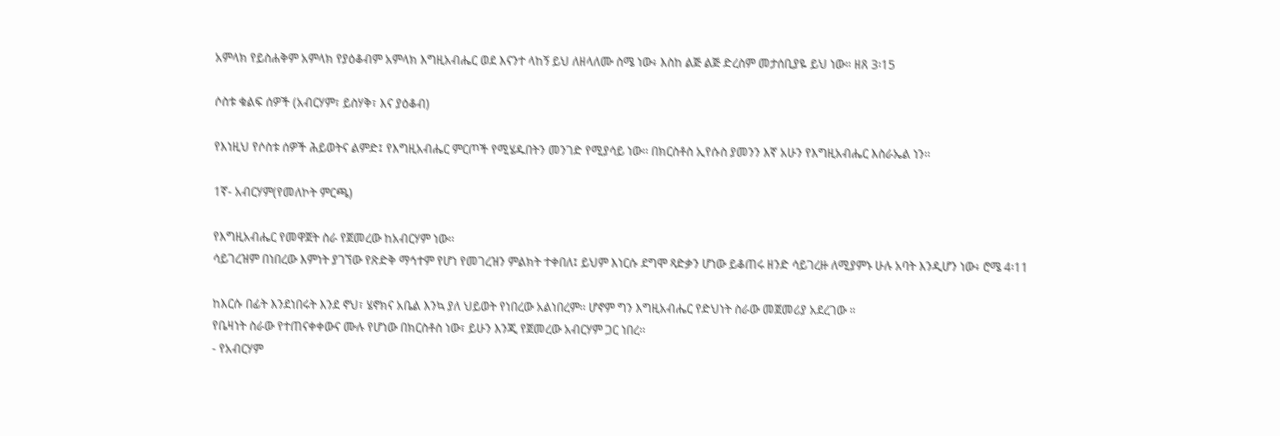አምላክ የይስሐቅም አምላክ የያዕቆብም አምላክ እግዚአብሔር ወደ እናንተ ላከኝ ይህ ለዘላለሙ ስሜ ነው፥ እስከ ልጅ ልጅ ድረስም መታሰቢያዬ ይህ ነው። ዘጸ 3፡15

ሶስቱ ቁልፍ ሰዎች (አብርሃም፣ ይስሃቅ፣ እና ያዕቆብ)

የእነዚህ የሶስቱ ሰዎች ሕይወትና ልምድ፤ የእግዚአብሔር ምርጦች የሚሄዱበትን መንገድ የሚያሳይ ነው፡፡ በክርስቶስ ኢየሱስ ያመንን እኛ አሁን የእግዚአብሔር እስራኤል ነን፡፡

1ኛ- አብርሃም(የመለኮት ምርጫ)

የእግዚአብሔር የመዋጀት ስራ የጀመረው ከአብርሃም ነው፡፡
ሳይገረዝም በነበረው እምነት ያገኘው የጽድቅ ማኅተም የሆነ የመገረዝን ምልክት ተቀበለ፤ ይህም እነርሱ ደግሞ ጻድቃን ሆነው ይቆጠሩ ዘንድ ሳይገረዙ ለሚያምኑ ሁሉ አባት እንዲሆን ነው፥ ሮሜ 4፡11

ከእርሱ በፊት እንደነበሩት እንደ ኖህ፣ ሄኖክና አቤል እንኳ ያለ ህይወት የነበረው አልነበረም፡፡ ሆኖም ግን እግዚአብሔር የድህነት ስራው መጀመሪያ አደረገው ።
የቤዛነት ስራው የተጠናቀቀውና ሙሉ የሆነው በክርስቶስ ነው፣ ይሁን እንጂ የጀመረው አብርሃም ጋር ነበረ፡፡
- የአብርሃም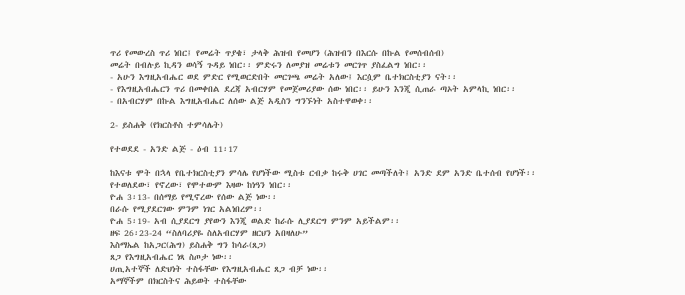ጥሪ የመውረስ ጥሪ ነበር፤ የመሬት ጥያቄ፣ ታላቅ ሕዝብ የመሆን (ሕዝብን በእርሱ በኩል የመሰብሰብ)
መሬት በብሉይ ኪዳን ወሳኝ ጉዳይ ነበር፡፡ ምድሩን ለመያዝ መሬቱን መርገጥ ያስፈልግ ነበር፡፡
- አሁን እግዚአብሔር ወደ ምድር የሚወርድበት መርገጫ መሬት አለው፤ እርሷም ቤተክርስቲያን ናት፡፡
- የእግዚአብሔርን ጥሪ በመቀበል ደረጃ አብርሃም የመጀመሪያው ሰው ነበር፡፡ ይሁን እንጂ ሲጠራ ጣኦት አምላኪ ነበር፡፡
- በአብርሃም በኩል እግዚአብሔር ለሰው ልጅ አዲስን ግንኙነት አስተዋወቀ፡፡

2- ይስሐቅ (የክርስቶስ ተምሳሌት)

የተወደደ - አንድ ልጅ - ዕብ 11፡17

ከእናቱ ሞት በኋላ የቤተክርስቲያን ምሳሌ የሆነችው ሚስቱ ርብቃ ከሩቅ ሀገር መጣችለት፤ አንድ ደም አንድ ቤተሰብ የሆነች፡፡
የተወለደው፣ የኖረው፣ የሞተውም እዛው ከነዓን ነበር፡፡
ዮሐ 3፡13- በሰማይ የሚኖረው የሰው ልጅ ነው፡፡
በራሱ የሚያደርገው ምንም ነገር አልነበረም፡፡
ዮሐ 5፡19- አብ ሲያደርግ ያየውን እንጂ ወልድ ከራሱ ሊያደርግ ምንም አይችልም፡፡
ዘፍ 26፡23-24 “ስለባሪያዬ ስለአብርሃም ዘርህን አበዛለሁ”
እስማኤል ከአጋር(ሕግ) ይስሐቅ ግን ከሳራ(ጸጋ)
ጸጋ የእግዚአብሔር ነጻ ስጦታ ነው፡፡
ሀጢአተኞች ለድህነት ተስፋቸው የእግዚአብሔር ጸጋ ብቻ ነው፡፡
አማኞችም በክርስትና ሕይወት ተስፋቸው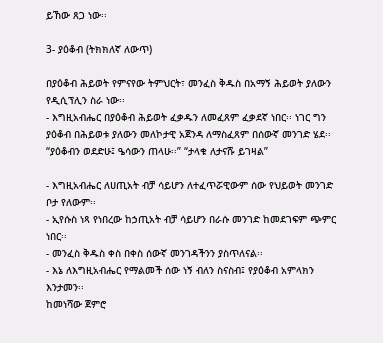ይኸው ጸጋ ነው፡፡

3- ያዕቆብ (ትክክለኛ ለውጥ)

በያዕቆብ ሕይወት የምናየው ትምህርት፣ መንፈስ ቅዱስ በአማኝ ሕይወት ያለውን የዲሲፕሊን ስራ ነው፡፡
- እግዚአብሔር በያዕቆብ ሕይወት ፈቃዱን ለመፈጸም ፈቃደኛ ነበር፡፡ ነገር ግን ያዕቆብ በሕይወቱ ያለውን መለኮታዊ አጀንዳ ለማስፈጸም በሰውኛ መንገድ ሄደ፡፡
“ያዕቆብን ወደድሁ፤ ዔሳውን ጠላሁ፡፡” “ታላቁ ለታናሹ ይገዛል”

- እግዚአብሔር ለሀጢአት ብቻ ሳይሆን ለተፈጥሯዊውም ሰው የህይወት መንገድ ቦታ የለውም፡፡
- ኢየሱስ ነጻ የነበረው ከኃጢአት ብቻ ሳይሆን በራሱ መንገድ ከመደገፍም ጭምር ነበር፡፡
- መንፈስ ቅዱስ ቀስ በቀስ ሰውኛ መንገዳችንን ያስጥለናል፡፡
- እኔ ለእግዚአብሔር የማልመች ሰው ነኝ ብለን ስናስብ፤ የያዕቆብ አምላክን እንታመን፡፡
ከመነሻው ጀምሮ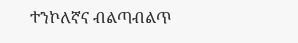ተንኮለኛና ብልጣብልጥ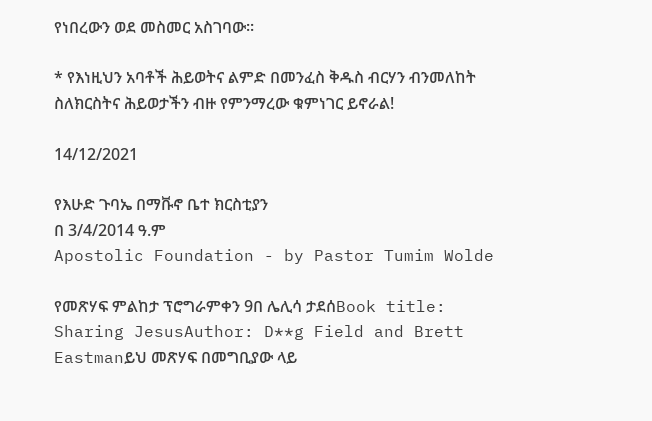የነበረውን ወደ መስመር አስገባው፡፡

* የእነዚህን አባቶች ሕይወትና ልምድ በመንፈስ ቅዱስ ብርሃን ብንመለከት ስለክርስትና ሕይወታችን ብዙ የምንማረው ቁምነገር ይኖራል!

14/12/2021

የእሁድ ጉባኤ በማቩኖ ቤተ ክርስቲያን
በ 3/4/2014 ዓ.ም
Apostolic Foundation - by Pastor Tumim Wolde

የመጽሃፍ ምልከታ ፕሮግራምቀን 9በ ሌሊሳ ታደሰBook title: Sharing JesusAuthor: D**g Field and Brett Eastmanይህ መጽሃፍ በመግቢያው ላይ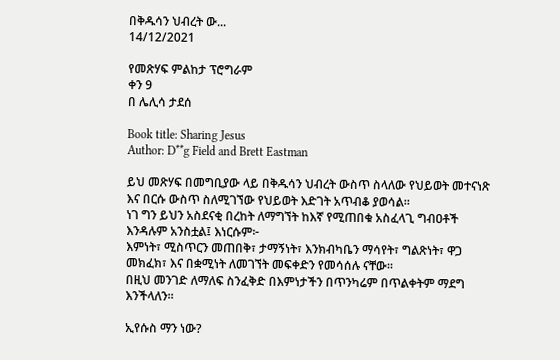በቅዱሳን ህብረት ው...
14/12/2021

የመጽሃፍ ምልከታ ፕሮግራም
ቀን 9
በ ሌሊሳ ታደሰ

Book title: Sharing Jesus
Author: D**g Field and Brett Eastman

ይህ መጽሃፍ በመግቢያው ላይ በቅዱሳን ህብረት ውስጥ ስላለው የህይወት መተናነጽ እና በርሱ ውስጥ ስለሚገኘው የህይወት እድገት አጥብቆ ያወሳል።
ነገ ግን ይህን አስደናቂ በረከት ለማግኘት ከእኛ የሚጠበቁ አስፈላጊ ግብዐቶች እንዳሉም አንስቷል፤ እነርሱም፦
እምነት፣ ሚስጥርን መጠበቅ፣ ታማኝነት፣ እንክብካቤን ማሳየት፣ ግልጽነት፣ ዋጋ መክፈክ፣ እና በቋሚነት ለመገኘት መፍቀድን የመሳሰሉ ናቸው።
በዚህ መንገድ ለማለፍ ስንፈቅድ በእምነታችን በጥንካሬም በጥልቀትም ማደግ እንችላለን።

ኢየሱስ ማን ነው?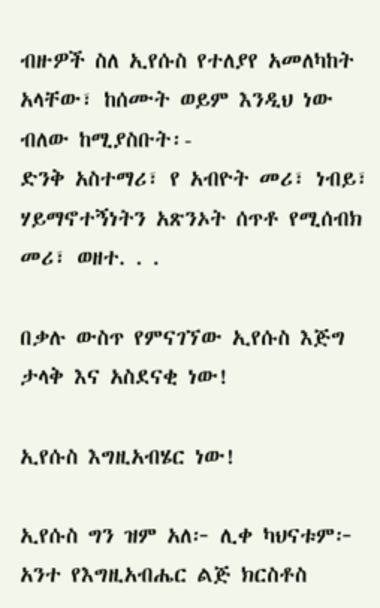ብዙዎች ስለ ኢየሱስ የተለያየ አመለካከት አላቸው፣ ከሰሙት ወይም እንዲህ ነው ብለው ከሚያስቡት፡-
ድንቅ አስተማሪ፣ የ አብዮት መሪ፣ ነብይ፣ ሃይማኖተኝነትን አጽንኦት ሰጥቶ የሚሰብክ መሪ፣ ወዘተ. . .

በቃሉ ውስጥ የምናገኘው ኢየሱስ እጅግ ታላቅ እና አስደናቂ ነው!

ኢየሱስ እግዚአብሄር ነው!

ኢየሱስ ግን ዝም አለ፦ ሊቀ ካህናቱም፦ አንተ የእግዚአብሔር ልጅ ክርስቶስ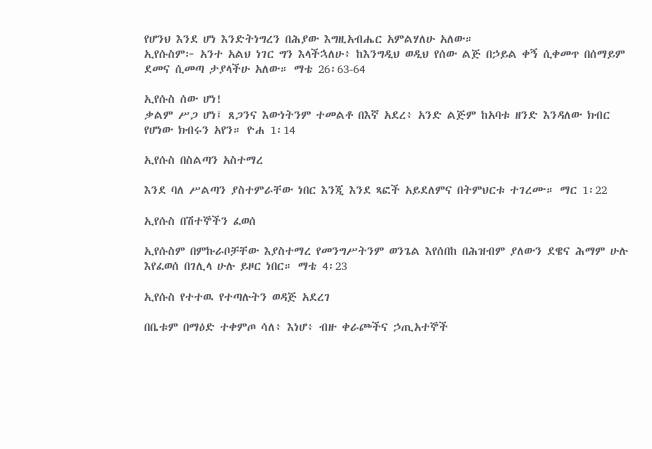የሆንህ እንደ ሆነ እንድትነግረን በሕያው እግዚአብሔር አምልሃለሁ አለው።
ኢየሱስም፦ አንተ አልህ ነገር ግን እላችኋለሁ፥ ከእንግዲህ ወዲህ የሰው ልጅ በኃይል ቀኝ ሲቀመጥ በሰማይም ደመና ሲመጣ ታያላችሁ አለው። ማቴ 26፡63-64

ኢየሱስ ሰው ሆነ!
ቃልም ሥጋ ሆነ፤ ጸጋንና እውነትንም ተመልቶ በእኛ አደረ፥ አንድ ልጅም ከአባቱ ዘንድ እንዳለው ክብር የሆነው ክብሩን አየን። ዮሐ 1፡14

ኢየሱስ በስልጣን አስተማረ

እንደ ባለ ሥልጣን ያስተምራቸው ነበር እንጂ እንደ ጻፎች አይደለምና በትምህርቱ ተገረሙ። ማር 1፡22

ኢየሱስ በሽተኞችን ፈወሰ

ኢየሱስም በምኩራቦቻቸው እያስተማረ የመንግሥትንም ወንጌል እየሰበከ በሕዝብም ያለውን ደዌና ሕማም ሁሉ እየፈወሰ በገሊላ ሁሉ ይዞር ነበር። ማቴ 4፡23

ኢየሱስ የተተዉ የተጣሉትን ወዳጅ አደረገ

በቤቱም በማዕድ ተቀምጦ ሳለ፥ እነሆ፥ ብዙ ቀራጮችና ኃጢአተኞች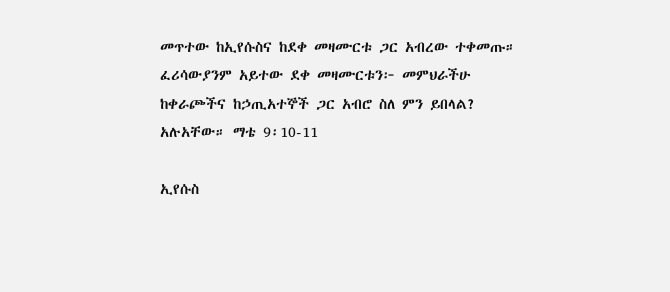መጥተው ከኢየሱስና ከደቀ መዛሙርቱ ጋር አብረው ተቀመጡ። ፈሪሳውያንም አይተው ደቀ መዛሙርቱን፦ መምህራችሁ ከቀራጮችና ከኃጢአተኞች ጋር አብሮ ስለ ምን ይበላል? አሉአቸው። ማቴ 9፡10-11

ኢየሱስ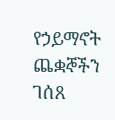የኃይማኖት ጨቋኞችን ገሰጸ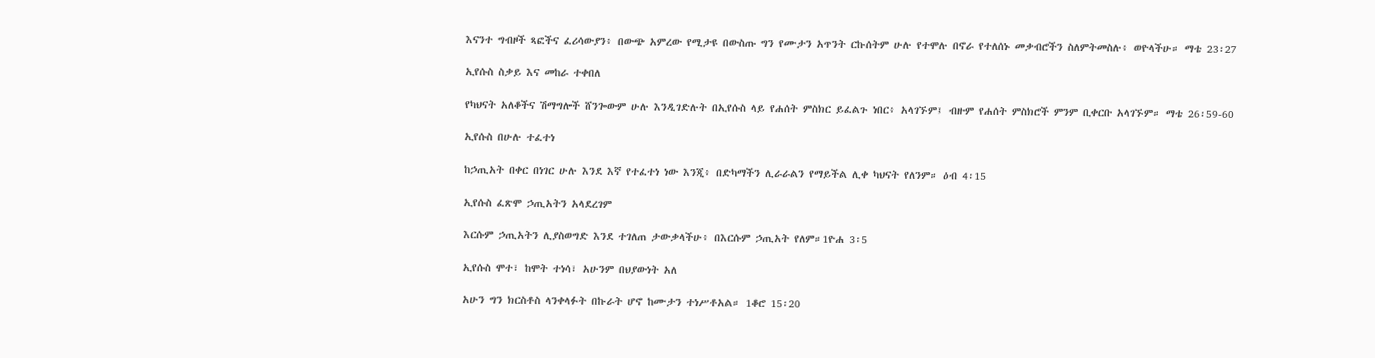እናንተ ግብዞች ጻፎችና ፈሪሳውያን፥ በውጭ አምረው የሚታዩ በውስጡ ግን የሙታን አጥንት ርኩሰትም ሁሉ የተሞሉ በኖራ የተለሰኑ መቃብሮችን ስለምትመስሉ፥ ወዮላችሁ። ማቴ 23፡27

ኢየሱስ ስቃይ እና መከራ ተቀበለ

የካህናት አለቆችና ሽማግሎች ሸንጐውም ሁሉ እንዲገድሉት በኢየሱስ ላይ የሐሰት ምስክር ይፈልጉ ነበር፥ አላገኙም፤ ብዙም የሐሰት ምስክሮች ምንም ቢቀርቡ አላገኙም። ማቴ 26፡59-60

ኢየሱስ በሁሉ ተፈተነ

ከኃጢአት በቀር በነገር ሁሉ እንደ እኛ የተፈተነ ነው እንጂ፥ በድካማችን ሊራራልን የማይችል ሊቀ ካህናት የለንም። ዕብ 4፡15

ኢየሱስ ፈጽሞ ኃጢአትን አላደረገም

እርሱም ኃጢአትን ሊያስወግድ እንደ ተገለጠ ታውቃላችሁ፥ በእርሱም ኃጢአት የለም።1ዮሐ 3፡5

ኢየሱስ ሞተ፣ ከሞት ተነሳ፣ አሁንም በህያውነት አለ

አሁን ግን ክርስቶስ ላንቀላፉት በኩራት ሆኖ ከሙታን ተነሥቶአል። 1ቆሮ 15፡20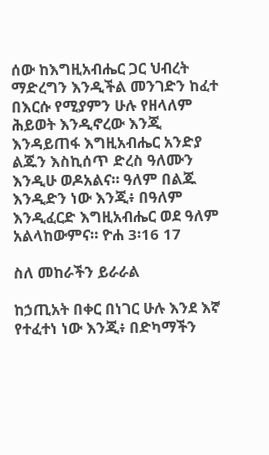ሰው ከእግዚአብሔር ጋር ህብረት ማድረግን እንዲችል መንገድን ከፈተ
በእርሱ የሚያምን ሁሉ የዘላለም ሕይወት እንዲኖረው እንጂ እንዳይጠፋ እግዚአብሔር አንድያ ልጁን እስኪሰጥ ድረስ ዓለሙን እንዲሁ ወዶአልና። ዓለም በልጁ እንዲድን ነው እንጂ፥ በዓለም እንዲፈርድ እግዚአብሔር ወደ ዓለም አልላከውምና። ዮሐ 3፡16 17

ስለ መከራችን ይራራል

ከኃጢአት በቀር በነገር ሁሉ እንደ እኛ የተፈተነ ነው እንጂ፥ በድካማችን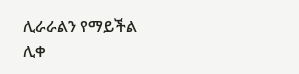ሊራራልን የማይችል ሊቀ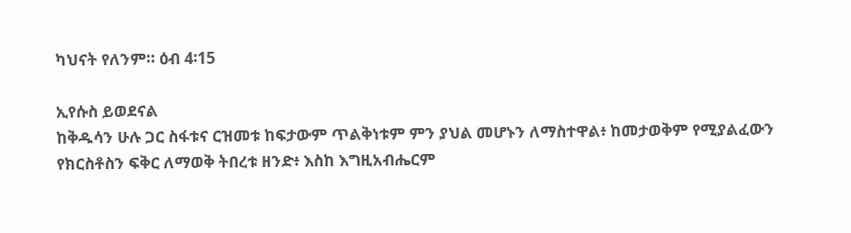ካህናት የለንም። ዕብ 4፡15

ኢየሱስ ይወደናል
ከቅዱሳን ሁሉ ጋር ስፋቱና ርዝመቱ ከፍታውም ጥልቅነቱም ምን ያህል መሆኑን ለማስተዋል፥ ከመታወቅም የሚያልፈውን የክርስቶስን ፍቅር ለማወቅ ትበረቱ ዘንድ፥ እስከ እግዚአብሔርም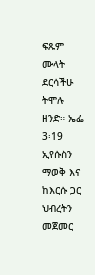ፍጹም ሙላት ደርሳችሁ ትሞሉ ዘንድ። ኤፌ 3፡19
ኢየሱስን ማወቅ እና ከእርሱ ጋር ህብረትን መጀመር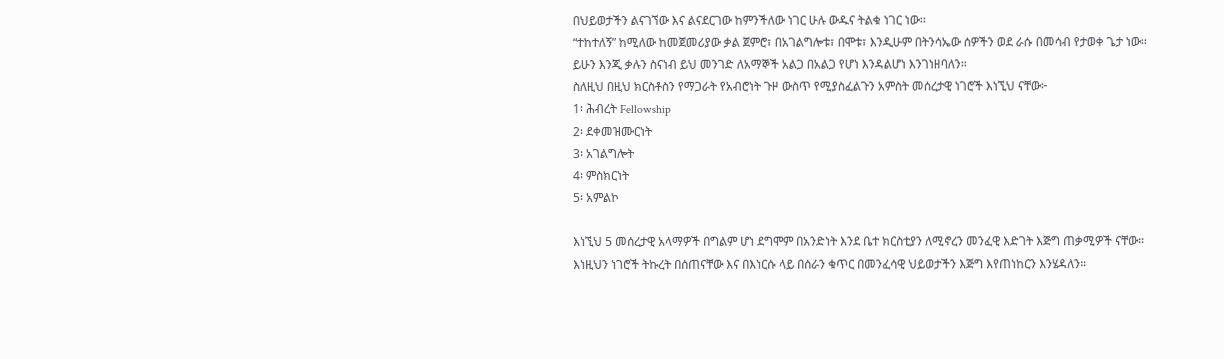በህይወታችን ልናገኘው እና ልናደርገው ከምንችለው ነገር ሁሉ ውዱና ትልቁ ነገር ነው፡፡
“ተከተለኝ” ከሚለው ከመጀመሪያው ቃል ጀምሮ፣ በአገልግሎቱ፣ በሞቱ፣ እንዲሁም በትንሳኤው ሰዎችን ወደ ራሱ በመሳብ የታወቀ ጌታ ነው፡፡
ይሁን እንጂ ቃሉን ስናነብ ይህ መንገድ ለአማኞች አልጋ በአልጋ የሆነ እንዳልሆነ እንገነዘባለን።
ስለዚህ በዚህ ክርስቶስን የማጋራት የአብሮነት ጉዞ ውስጥ የሚያስፈልጉን አምስት መሰረታዊ ነገሮች እነኚህ ናቸው፦
1፡ ሕብረት Fellowship
2፡ ደቀመዝሙርነት
3፡ አገልግሎት
4፡ ምስክርነት
5፡ አምልኮ

እነኚህ 5 መሰረታዊ አላማዎች በግልም ሆነ ደግሞም በአንድነት እንደ ቤተ ክርስቲያን ለሚኖረን መንፈዊ እድገት እጅግ ጠቃሚዎች ናቸው።
እነዚህን ነገሮች ትኩረት በሰጠናቸው እና በእነርሱ ላይ በሰራን ቁጥር በመንፈሳዊ ህይወታችን እጅግ እየጠነከርን እንሄዳለን።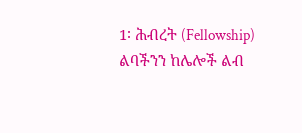1፡ ሕብረት (Fellowship) ልባችንን ከሌሎች ልብ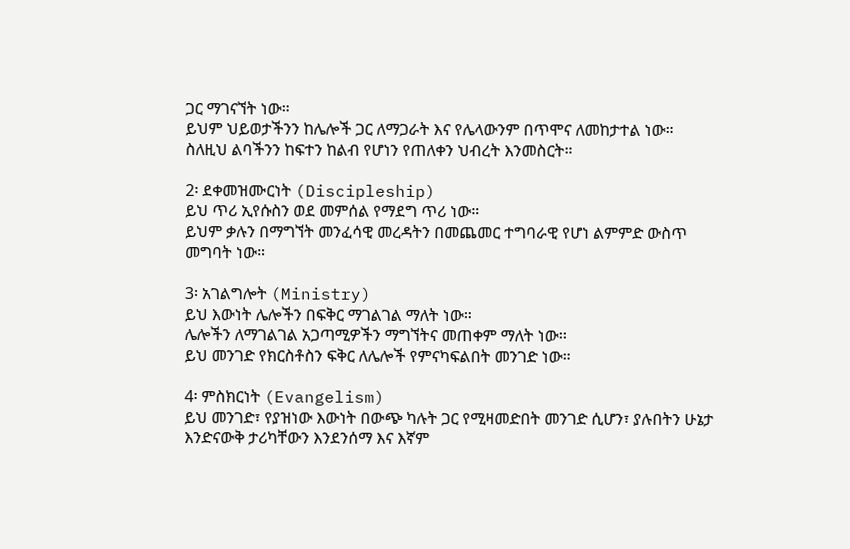ጋር ማገናኘት ነው።
ይህም ህይወታችንን ከሌሎች ጋር ለማጋራት እና የሌላውንም በጥሞና ለመከታተል ነው።
ስለዚህ ልባችንን ከፍተን ከልብ የሆነን የጠለቀን ህብረት እንመስርት።

2፡ ደቀመዝሙርነት (Discipleship)
ይህ ጥሪ ኢየሱስን ወደ መምሰል የማደግ ጥሪ ነው።
ይህም ቃሉን በማግኘት መንፈሳዊ መረዳትን በመጨመር ተግባራዊ የሆነ ልምምድ ውስጥ መግባት ነው።

3፡ አገልግሎት (Ministry)
ይህ እውነት ሌሎችን በፍቅር ማገልገል ማለት ነው።
ሌሎችን ለማገልገል አጋጣሚዎችን ማግኘትና መጠቀም ማለት ነው፡፡
ይህ መንገድ የክርስቶስን ፍቅር ለሌሎች የምናካፍልበት መንገድ ነው።

4፡ ምስክርነት (Evangelism)
ይህ መንገድ፣ የያዝነው እውነት በውጭ ካሉት ጋር የሚዛመድበት መንገድ ሲሆን፣ ያሉበትን ሁኔታ እንድናውቅ ታሪካቸውን እንደንሰማ እና እኛም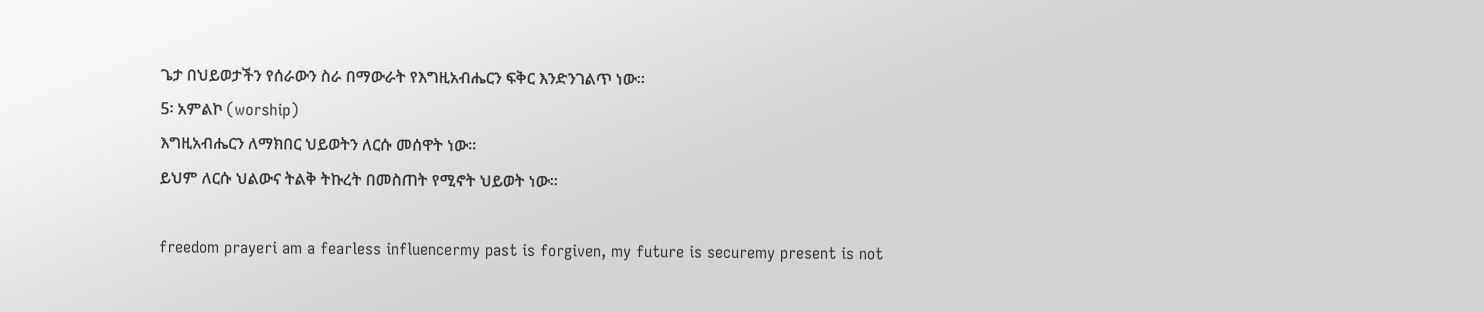ጌታ በህይወታችን የሰራውን ስራ በማውራት የእግዚአብሔርን ፍቅር እንድንገልጥ ነው።
5፡ አምልኮ (worship)
እግዚአብሔርን ለማክበር ህይወትን ለርሱ መሰዋት ነው።
ይህም ለርሱ ህልውና ትልቅ ትኩረት በመስጠት የሚኖት ህይወት ነው።

freedom prayeri am a fearless influencermy past is forgiven, my future is securemy present is not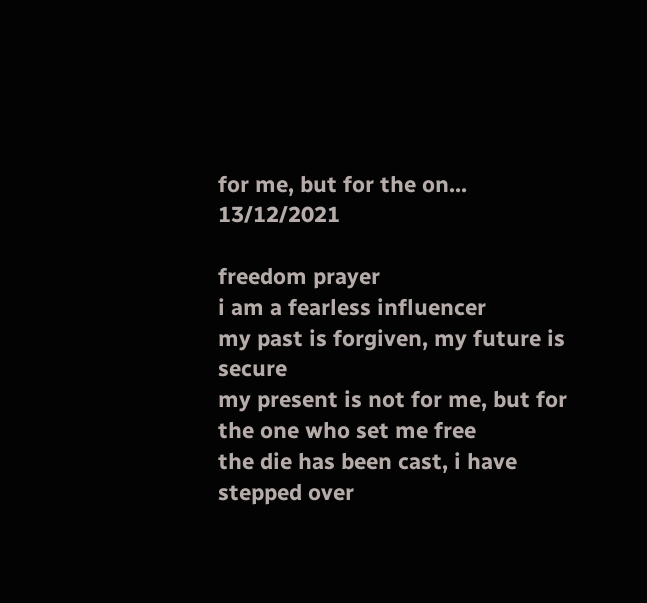for me, but for the on...
13/12/2021

freedom prayer
i am a fearless influencer
my past is forgiven, my future is secure
my present is not for me, but for the one who set me free
the die has been cast, i have stepped over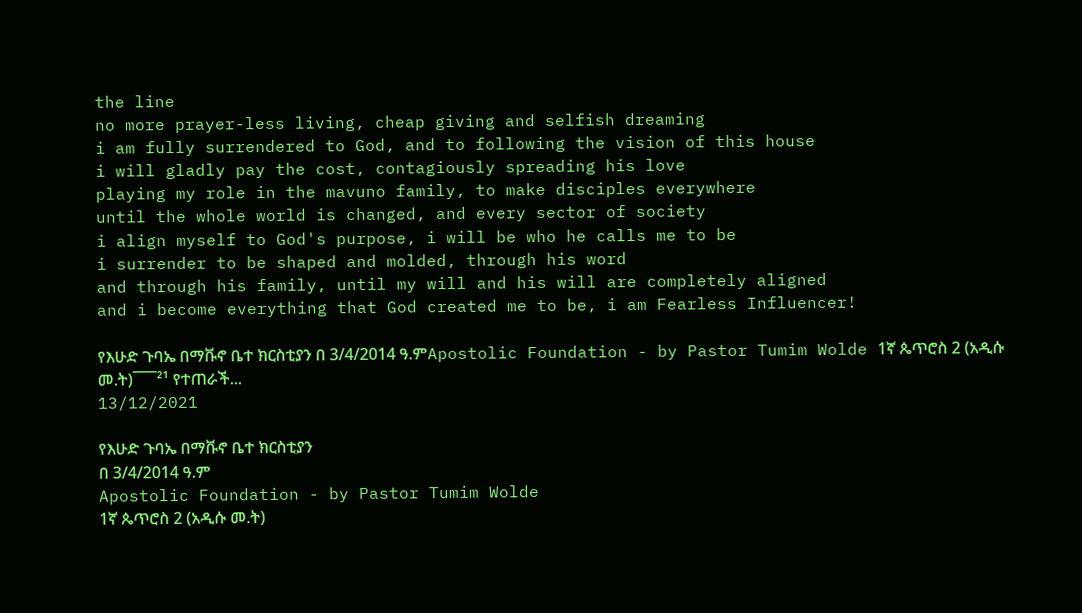the line
no more prayer-less living, cheap giving and selfish dreaming
i am fully surrendered to God, and to following the vision of this house
i will gladly pay the cost, contagiously spreading his love
playing my role in the mavuno family, to make disciples everywhere
until the whole world is changed, and every sector of society
i align myself to God's purpose, i will be who he calls me to be
i surrender to be shaped and molded, through his word
and through his family, until my will and his will are completely aligned
and i become everything that God created me to be, i am Fearless Influencer!

የእሁድ ጉባኤ በማቩኖ ቤተ ክርስቲያን በ 3/4/2014 ዓ.ምApostolic Foundation - by Pastor Tumim Wolde 1ኛ ጴጥሮስ 2 (አዲሱ መ.ት)¯¯¯²¹ የተጠራች...
13/12/2021

የእሁድ ጉባኤ በማቩኖ ቤተ ክርስቲያን
በ 3/4/2014 ዓ.ም
Apostolic Foundation - by Pastor Tumim Wolde
1ኛ ጴጥሮስ 2 (አዲሱ መ.ት)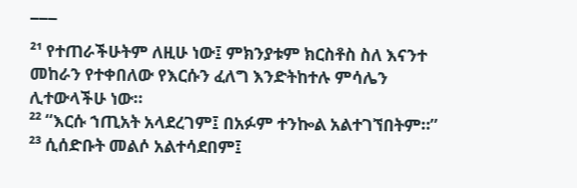¯¯¯
²¹ የተጠራችሁትም ለዚሁ ነው፤ ምክንያቱም ክርስቶስ ስለ እናንተ መከራን የተቀበለው የእርሱን ፈለግ እንድትከተሉ ምሳሌን ሊተውላችሁ ነው።
²² “እርሱ ኀጢአት አላደረገም፤ በአፉም ተንኰል አልተገኘበትም።”
²³ ሲሰድቡት መልሶ አልተሳደበም፤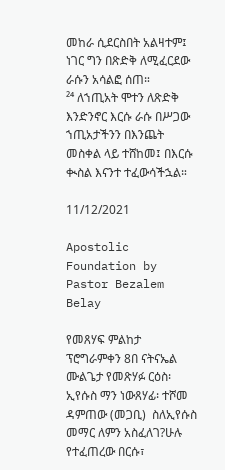መከራ ሲደርስበት አልዛተም፤ ነገር ግን በጽድቅ ለሚፈርደው ራሱን አሳልፎ ሰጠ።
²⁴ ለኀጢአት ሞተን ለጽድቅ እንድንኖር እርሱ ራሱ በሥጋው ኀጢአታችንን በእንጨት መስቀል ላይ ተሸከመ፤ በእርሱ ቊስል እናንተ ተፈውሳችኋል።

11/12/2021

Apostolic Foundation by Pastor Bezalem Belay

የመጸሃፍ ምልከታ ፕሮግራምቀን 8በ ናትናኤል ሙልጌታ የመጽሃፉ ርዕስ፡ ኢየሱስ ማን ነውጸሃፊ፡ ተሾመ ዳምጠው (መጋቢ)  ስለኢየሱስ መማር ለምን አስፈለገ?ሁሉ የተፈጠረው በርሱ፣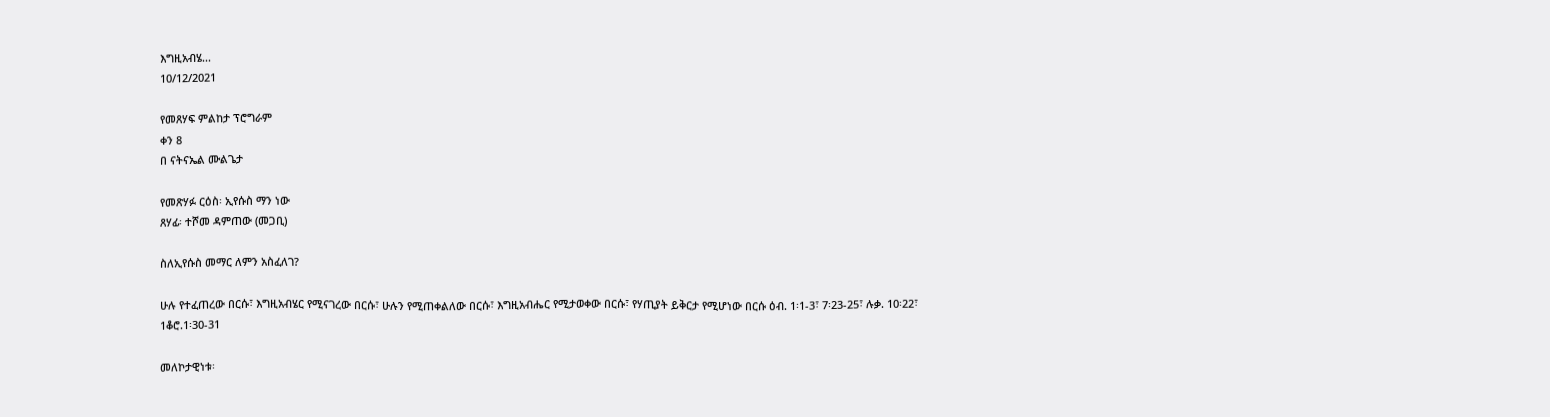እግዚአብሄ...
10/12/2021

የመጸሃፍ ምልከታ ፕሮግራም
ቀን 8
በ ናትናኤል ሙልጌታ

የመጽሃፉ ርዕስ፡ ኢየሱስ ማን ነው
ጸሃፊ፡ ተሾመ ዳምጠው (መጋቢ)

ስለኢየሱስ መማር ለምን አስፈለገ?

ሁሉ የተፈጠረው በርሱ፣ እግዚአብሄር የሚናገረው በርሱ፣ ሁሉን የሚጠቀልለው በርሱ፣ እግዚአብሔር የሚታወቀው በርሱ፣ የሃጢያት ይቅርታ የሚሆነው በርሱ ዕብ. 1፡1-3፣ 7፡23-25፣ ሉቃ. 10፡22፣ 1ቆሮ.1፡30-31

መለኮታዊነቱ፡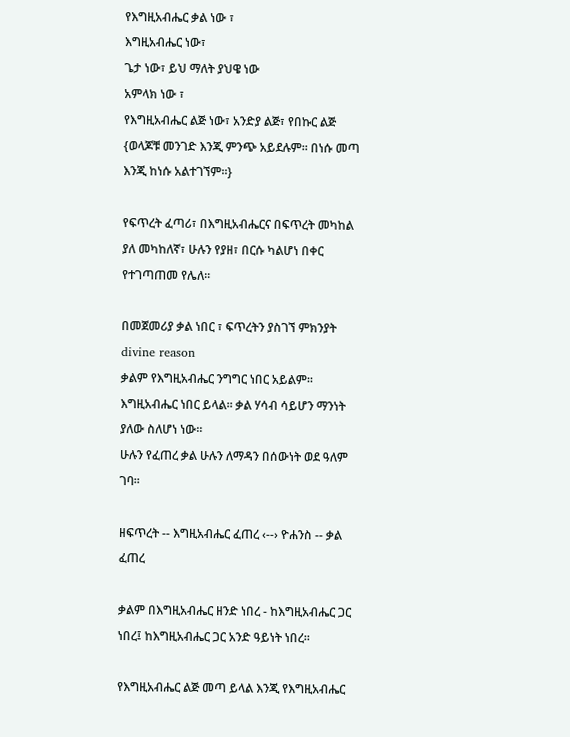የእግዚአብሔር ቃል ነው ፣
እግዚአብሔር ነው፣
ጌታ ነው፣ ይህ ማለት ያህዌ ነው
አምላክ ነው ፣
የእግዚአብሔር ልጅ ነው፣ አንድያ ልጅ፣ የበኩር ልጅ
{ወላጆቹ መንገድ እንጂ ምንጭ አይደሉም፡፡ በነሱ መጣ እንጂ ከነሱ አልተገኘም፡፡}

የፍጥረት ፈጣሪ፣ በእግዚአብሔርና በፍጥረት መካከል ያለ መካከለኛ፣ ሁሉን የያዘ፣ በርሱ ካልሆነ በቀር የተገጣጠመ የሌለ፡፡

በመጀመሪያ ቃል ነበር ፣ ፍጥረትን ያስገኘ ምክንያት divine reason
ቃልም የእግዚአብሔር ንግግር ነበር አይልም፡፡ እግዚአብሔር ነበር ይላል፡፡ ቃል ሃሳብ ሳይሆን ማንነት ያለው ስለሆነ ነው፡፡
ሁሉን የፈጠረ ቃል ሁሉን ለማዳን በሰውነት ወደ ዓለም ገባ፡፡

ዘፍጥረት -- እግዚአብሔር ፈጠረ ‹--› ዮሐንስ -- ቃል ፈጠረ

ቃልም በእግዚአብሔር ዘንድ ነበረ - ከእግዚአብሔር ጋር ነበረ፤ ከእግዚአብሔር ጋር አንድ ዓይነት ነበረ፡፡

የእግዚአብሔር ልጅ መጣ ይላል እንጂ የእግዚአብሔር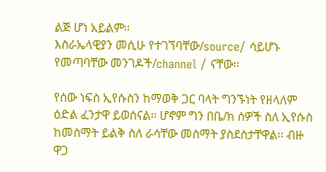ልጅ ሆነ አይልም፡፡
እስራኤላዊያን መሲሁ የተገኘባቸው/source/ ሳይሆኑ የመጣባቸው መንገዶች/channel / ናቸው፡፡

የሰው ነፍስ ኢየሱስን ከማወቅ ጋር ባላት ግንኙነት የዘላለም ዕድል ፈንታዋ ይወሰናል፡፡ ሆኖም ግን በቤ/ክ ሰዎች ስለ ኢየሱስ ከመስማት ይልቅ ስለ ራሳቸው መስማት ያስደስታቸዋል፡፡ ብዙ ዋጋ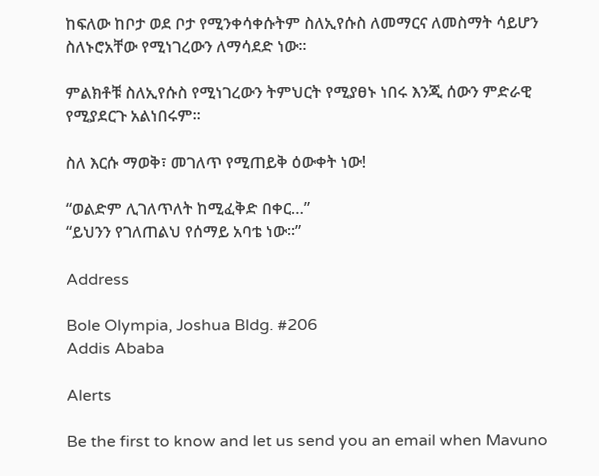ከፍለው ከቦታ ወደ ቦታ የሚንቀሳቀሱትም ስለኢየሱስ ለመማርና ለመስማት ሳይሆን ስለኑሮአቸው የሚነገረውን ለማሳደድ ነው፡፡

ምልክቶቹ ስለኢየሱስ የሚነገረውን ትምህርት የሚያፀኑ ነበሩ እንጂ ሰውን ምድራዊ የሚያደርጉ አልነበሩም፡፡

ስለ እርሱ ማወቅ፣ መገለጥ የሚጠይቅ ዕውቀት ነው!

“ወልድም ሊገለጥለት ከሚፈቅድ በቀር…”
“ይህንን የገለጠልህ የሰማይ አባቴ ነው፡፡”

Address

Bole Olympia, Joshua Bldg. #206
Addis Ababa

Alerts

Be the first to know and let us send you an email when Mavuno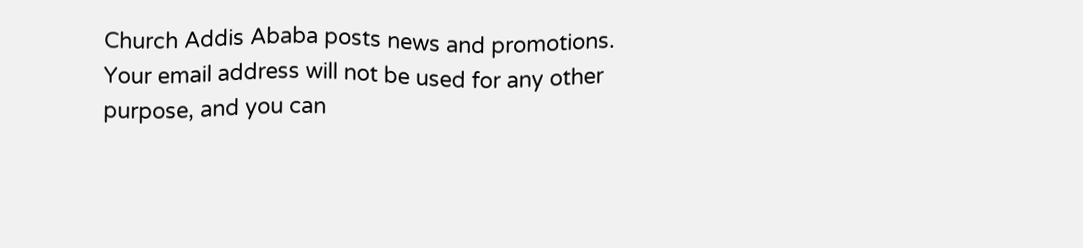Church Addis Ababa posts news and promotions. Your email address will not be used for any other purpose, and you can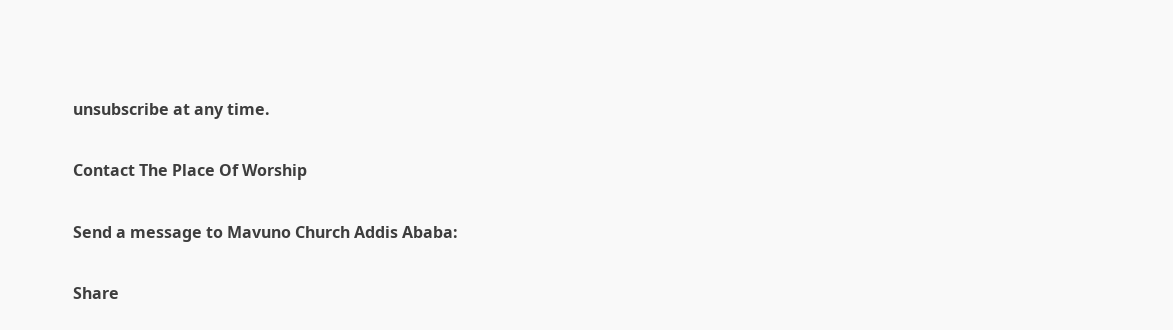unsubscribe at any time.

Contact The Place Of Worship

Send a message to Mavuno Church Addis Ababa:

Share